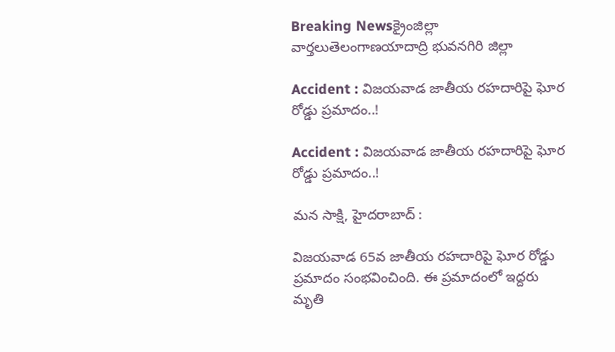Breaking Newsక్రైంజిల్లా వార్తలుతెలంగాణయాదాద్రి భువనగిరి జిల్లా

Accident : విజయవాడ జాతీయ రహదారిపై ఘోర రోడ్డు ప్రమాదం..!

Accident : విజయవాడ జాతీయ రహదారిపై ఘోర రోడ్డు ప్రమాదం..!

మన సాక్షి, హైదరాబాద్ :

విజయవాడ 65వ జాతీయ రహదారిపై ఘోర రోడ్డు ప్రమాదం సంభవించింది. ఈ ప్రమాదంలో ఇద్దరు మృతి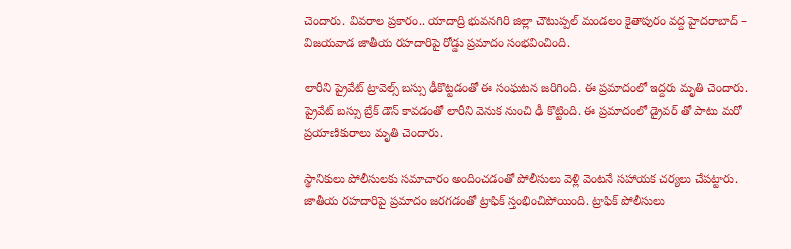చెందారు. వివరాల ప్రకారం.. యాదాద్రి భువనగిరి జిల్లా చౌటుప్పల్ మండలం కైతాపురం వద్ద హైదరాబాద్ – విజయవాడ జాతీయ రహదారిపై రోడ్డు ప్రమాదం సంభవించింది.

లారీని ప్రైవేట్ ట్రావెల్స్ బస్సు ఢీకొట్టడంతో ఈ సంఘటన జరిగింది. ఈ ప్రమాదంలో ఇద్దరు మృతి చెందారు. ప్రైవేట్ బస్సు బ్రేక్ డౌన్ కావడంతో లారీని వెనుక నుంచి ఢీ కొట్టింది. ఈ ప్రమాదంలో డ్రైవర్ తో పాటు మరో ప్రయాణికురాలు మృతి చెందారు.

స్థానికులు పోలీసులకు సమాచారం అందించడంతో పోలీసులు వెళ్లి వెంటనే సహాయక చర్యలు చేపట్టారు. జాతీయ రహదారిపై ప్రమాదం జరగడంతో ట్రాఫిక్ స్తంభించిపోయింది. ట్రాఫిక్ పోలీసులు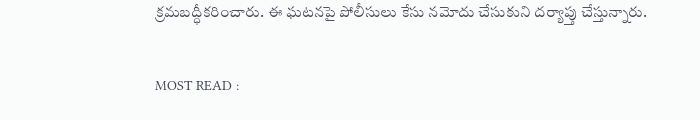క్రమబద్ధీకరించారు. ఈ ఘటనపై పోలీసులు కేసు నమోదు చేసుకుని దర్యాప్తు చేస్తున్నారు.

MOST READ :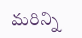మరిన్ని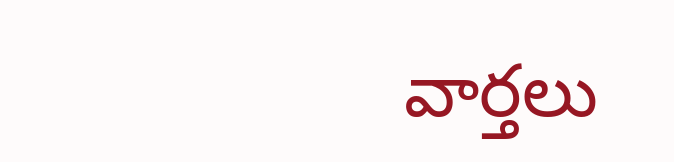వార్తలు